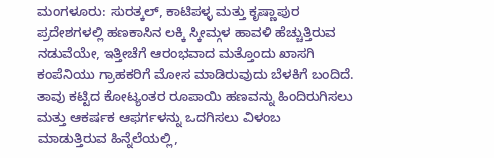ಮಂಗಳೂರು: ಸುರತ್ಕಲ್, ಕಾಟಿಪಳ್ಳ ಮತ್ತು ಕೃಷ್ಣಾಪುರ ಪ್ರದೇಶಗಳಲ್ಲಿ ಹಣಕಾಸಿನ ಲಕ್ಕಿ ಸ್ಕೀಮ್ಗಳ ಹಾವಳಿ ಹೆಚ್ಚುತ್ತಿರುವ ನಡುವೆಯೇ, ಇತ್ತೀಚೆಗೆ ಆರಂಭವಾದ ಮತ್ತೊಂದು ಖಾಸಗಿ ಕಂಪೆನಿಯು ಗ್ರಾಹಕರಿಗೆ ಮೋಸ ಮಾಡಿರುವುದು ಬೆಳಕಿಗೆ ಬಂದಿದೆ. ತಾವು ಕಟ್ಟಿದ ಕೋಟ್ಯಂತರ ರೂಪಾಯಿ ಹಣವನ್ನು ಹಿಂದಿರುಗಿಸಲು ಮತ್ತು ಆಕರ್ಷಕ ಆಫರ್ಗಳನ್ನು ಒದಗಿಸಲು ವಿಳಂಬ ಮಾಡುತ್ತಿರುವ ಹಿನ್ನೆಲೆಯಲ್ಲಿ,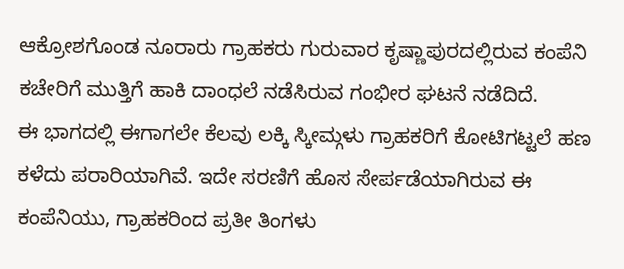ಆಕ್ರೋಶಗೊಂಡ ನೂರಾರು ಗ್ರಾಹಕರು ಗುರುವಾರ ಕೃಷ್ಣಾಪುರದಲ್ಲಿರುವ ಕಂಪೆನಿ ಕಚೇರಿಗೆ ಮುತ್ತಿಗೆ ಹಾಕಿ ದಾಂಧಲೆ ನಡೆಸಿರುವ ಗಂಭೀರ ಘಟನೆ ನಡೆದಿದೆ.
ಈ ಭಾಗದಲ್ಲಿ ಈಗಾಗಲೇ ಕೆಲವು ಲಕ್ಕಿ ಸ್ಕೀಮ್ಗಳು ಗ್ರಾಹಕರಿಗೆ ಕೋಟಿಗಟ್ಟಲೆ ಹಣ ಕಳೆದು ಪರಾರಿಯಾಗಿವೆ. ಇದೇ ಸರಣಿಗೆ ಹೊಸ ಸೇರ್ಪಡೆಯಾಗಿರುವ ಈ ಕಂಪೆನಿಯು, ಗ್ರಾಹಕರಿಂದ ಪ್ರತೀ ತಿಂಗಳು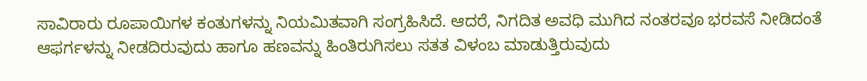ಸಾವಿರಾರು ರೂಪಾಯಿಗಳ ಕಂತುಗಳನ್ನು ನಿಯಮಿತವಾಗಿ ಸಂಗ್ರಹಿಸಿದೆ. ಆದರೆ, ನಿಗದಿತ ಅವಧಿ ಮುಗಿದ ನಂತರವೂ ಭರವಸೆ ನೀಡಿದಂತೆ ಆಫರ್ಗಳನ್ನು ನೀಡದಿರುವುದು ಹಾಗೂ ಹಣವನ್ನು ಹಿಂತಿರುಗಿಸಲು ಸತತ ವಿಳಂಬ ಮಾಡುತ್ತಿರುವುದು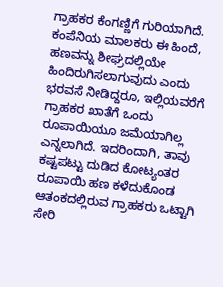ಗ್ರಾಹಕರ ಕೆಂಗಣ್ಣಿಗೆ ಗುರಿಯಾಗಿದೆ.
ಕಂಪೆನಿಯ ಮಾಲಕರು ಈ ಹಿಂದೆ, ಹಣವನ್ನು ಶೀಘ್ರದಲ್ಲಿಯೇ ಹಿಂದಿರುಗಿಸಲಾಗುವುದು ಎಂದು ಭರವಸೆ ನೀಡಿದ್ದರೂ, ಇಲ್ಲಿಯವರೆಗೆ ಗ್ರಾಹಕರ ಖಾತೆಗೆ ಒಂದು ರೂಪಾಯಿಯೂ ಜಮೆಯಾಗಿಲ್ಲ ಎನ್ನಲಾಗಿದೆ. ಇದರಿಂದಾಗಿ, ತಾವು ಕಷ್ಟಪಟ್ಟು ದುಡಿದ ಕೋಟ್ಯಂತರ ರೂಪಾಯಿ ಹಣ ಕಳೆದುಕೊಂಡ ಆತಂಕದಲ್ಲಿರುವ ಗ್ರಾಹಕರು ಒಟ್ಟಾಗಿ ಸೇರಿ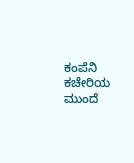ಕಂಪೆನಿ ಕಚೇರಿಯ ಮುಂದೆ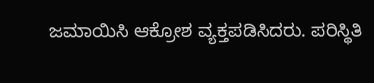ಜಮಾಯಿಸಿ ಆಕ್ರೋಶ ವ್ಯಕ್ತಪಡಿಸಿದರು. ಪರಿಸ್ಥಿತಿ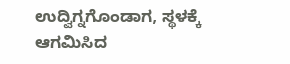ಉದ್ವಿಗ್ನಗೊಂಡಾಗ, ಸ್ಥಳಕ್ಕೆ ಆಗಮಿಸಿದ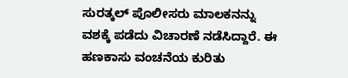ಸುರತ್ಕಲ್ ಪೊಲೀಸರು ಮಾಲಕನನ್ನು ವಶಕ್ಕೆ ಪಡೆದು ವಿಚಾರಣೆ ನಡೆಸಿದ್ದಾರೆ. ಈ ಹಣಕಾಸು ವಂಚನೆಯ ಕುರಿತು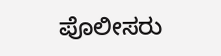ಪೊಲೀಸರು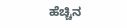ಹೆಚ್ಚಿನ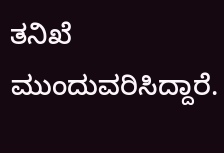ತನಿಖೆ ಮುಂದುವರಿಸಿದ್ದಾರೆ.